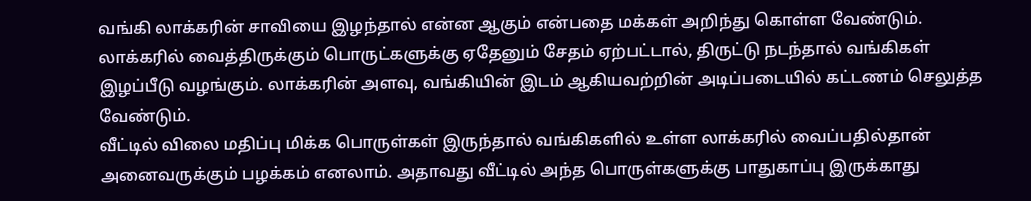வங்கி லாக்கரின் சாவியை இழந்தால் என்ன ஆகும் என்பதை மக்கள் அறிந்து கொள்ள வேண்டும். லாக்கரில் வைத்திருக்கும் பொருட்களுக்கு ஏதேனும் சேதம் ஏற்பட்டால், திருட்டு நடந்தால் வங்கிகள் இழப்பீடு வழங்கும். லாக்கரின் அளவு, வங்கியின் இடம் ஆகியவற்றின் அடிப்படையில் கட்டணம் செலுத்த வேண்டும்.
வீட்டில் விலை மதிப்பு மிக்க பொருள்கள் இருந்தால் வங்கிகளில் உள்ள லாக்கரில் வைப்பதில்தான் அனைவருக்கும் பழக்கம் எனலாம். அதாவது வீட்டில் அந்த பொருள்களுக்கு பாதுகாப்பு இருக்காது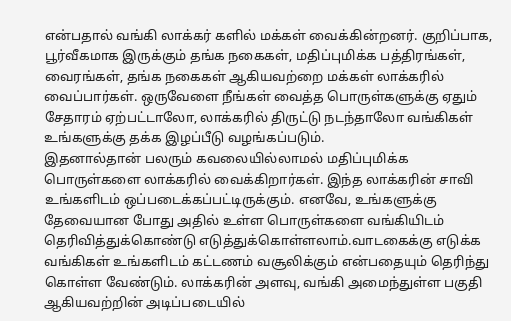என்பதால் வங்கி லாக்கர் களில் மக்கள் வைக்கின்றனர். குறிப்பாக, பூர்வீகமாக இருக்கும் தங்க நகைகள், மதிப்புமிக்க பத்திரங்கள், வைரங்கள், தங்க நகைகள் ஆகியவற்றை மக்கள் லாக்கரில் வைப்பார்கள். ஒருவேளை நீங்கள் வைத்த பொருள்களுக்கு ஏதும் சேதாரம் ஏற்பட்டாலோ, லாக்கரில் திருட்டு நடந்தாலோ வங்கிகள் உங்களுக்கு தக்க இழப்பீடு வழங்கப்படும்.
இதனால்தான் பலரும் கவலையில்லாமல் மதிப்புமிக்க பொருள்களை லாக்கரில் வைக்கிறார்கள். இந்த லாக்கரின் சாவி உங்களிடம் ஒப்படைக்கப்பட்டிருக்கும். எனவே, உங்களுக்கு தேவையான போது அதில் உள்ள பொருள்களை வங்கியிடம் தெரிவித்துக்கொண்டு எடுத்துக்கொள்ளலாம்.வாடகைக்கு எடுக்க வங்கிகள் உங்களிடம் கட்டணம் வசூலிக்கும் என்பதையும் தெரிந்து கொள்ள வேண்டும். லாக்கரின் அளவு, வங்கி அமைந்துள்ள பகுதி ஆகியவற்றின் அடிப்படையில்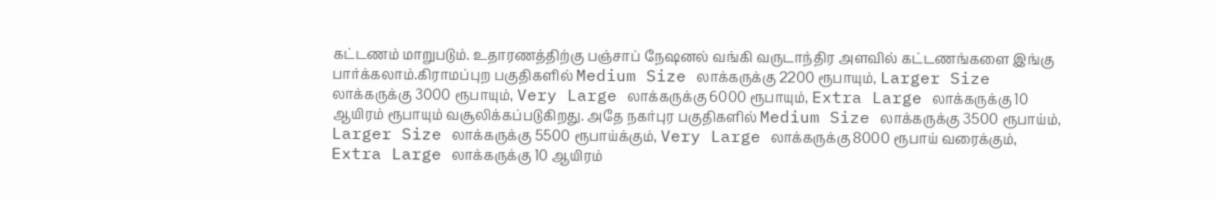கட்டணம் மாறுபடும். உதாரணத்திற்கு பஞ்சாப் நேஷனல் வங்கி வருடாந்திர அளவில் கட்டணங்களை இங்கு பார்க்கலாம்.கிராமப்புற பகுதிகளில் Medium Size லாக்கருக்கு 2200 ரூபாயும், Larger Size லாக்கருக்கு 3000 ரூபாயும், Very Large லாக்கருக்கு 6000 ரூபாயும், Extra Large லாக்கருக்கு 10 ஆயிரம் ரூபாயும் வசூலிக்கப்படுகிறது. அதே நகர்புர பகுதிகளில் Medium Size லாக்கருக்கு 3500 ரூபாய்ம், Larger Size லாக்கருக்கு 5500 ரூபாய்க்கும், Very Large லாக்கருக்கு 8000 ரூபாய் வரைக்கும், Extra Large லாக்கருக்கு 10 ஆயிரம்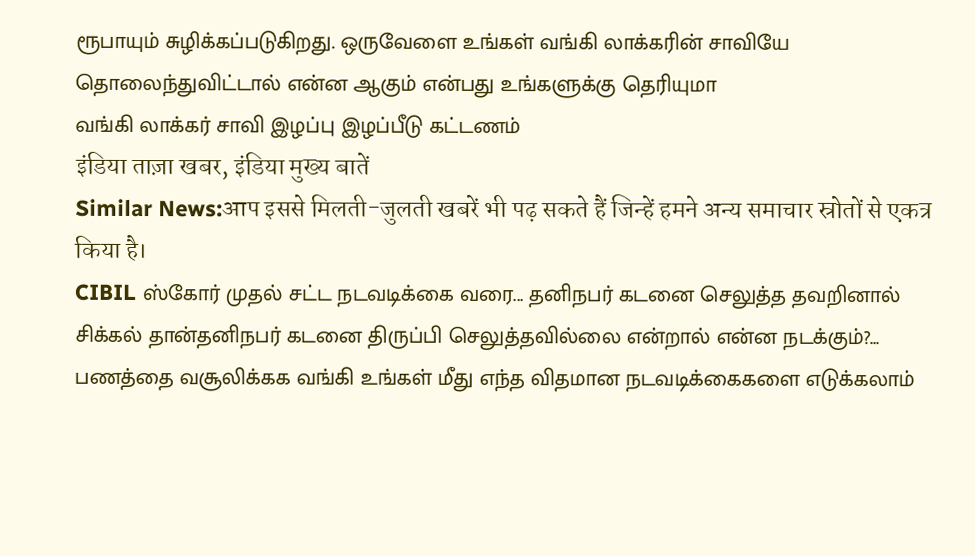ரூபாயும் சுழிக்கப்படுகிறது. ஒருவேளை உங்கள் வங்கி லாக்கரின் சாவியே தொலைந்துவிட்டால் என்ன ஆகும் என்பது உங்களுக்கு தெரியுமா
வங்கி லாக்கர் சாவி இழப்பு இழப்பீடு கட்டணம்
इंडिया ताज़ा खबर, इंडिया मुख्य बातें
Similar News:आप इससे मिलती-जुलती खबरें भी पढ़ सकते हैं जिन्हें हमने अन्य समाचार स्रोतों से एकत्र किया है।
CIBIL ஸ்கோர் முதல் சட்ட நடவடிக்கை வரை... தனிநபர் கடனை செலுத்த தவறினால் சிக்கல் தான்தனிநபர் கடனை திருப்பி செலுத்தவில்லை என்றால் என்ன நடக்கும்?... பணத்தை வசூலிக்கக வங்கி உங்கள் மீது எந்த விதமான நடவடிக்கைகளை எடுக்கலாம்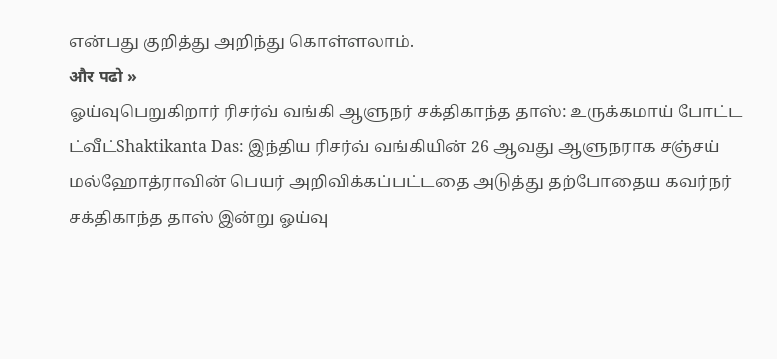என்பது குறித்து அறிந்து கொள்ளலாம்.
और पढो »
ஓய்வுபெறுகிறார் ரிசர்வ் வங்கி ஆளுநர் சக்திகாந்த தாஸ்: உருக்கமாய் போட்ட ட்வீட்Shaktikanta Das: இந்திய ரிசர்வ் வங்கியின் 26 ஆவது ஆளுநராக சஞ்சய் மல்ஹோத்ராவின் பெயர் அறிவிக்கப்பட்டதை அடுத்து தற்போதைய கவர்நர் சக்திகாந்த தாஸ் இன்று ஓய்வு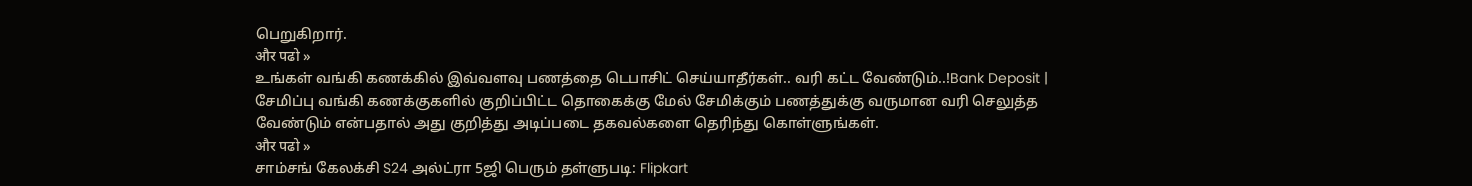பெறுகிறார்.
और पढो »
உங்கள் வங்கி கணக்கில் இவ்வளவு பணத்தை டெபாசிட் செய்யாதீர்கள்.. வரி கட்ட வேண்டும்..!Bank Deposit | சேமிப்பு வங்கி கணக்குகளில் குறிப்பிட்ட தொகைக்கு மேல் சேமிக்கும் பணத்துக்கு வருமான வரி செலுத்த வேண்டும் என்பதால் அது குறித்து அடிப்படை தகவல்களை தெரிந்து கொள்ளுங்கள்.
और पढो »
சாம்சங் கேலக்சி S24 அல்ட்ரா 5ஜி பெரும் தள்ளுபடி: Flipkart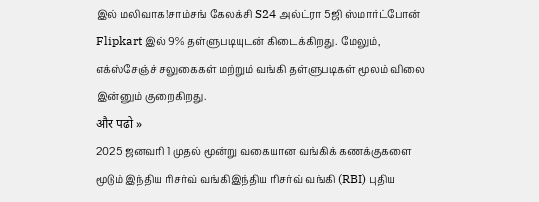இல் மலிவாக!சாம்சங் கேலக்சி S24 அல்ட்ரா 5ஜி ஸ்மார்ட்போன் Flipkart இல் 9% தள்ளுபடியுடன் கிடைக்கிறது. மேலும், எக்ஸ்சேஞ்ச் சலுகைகள் மற்றும் வங்கி தள்ளுபடிகள் மூலம் விலை இன்னும் குறைகிறது.
और पढो »
2025 ஜனவரி 1 முதல் மூன்று வகையான வங்கிக் கணக்குகளை மூடும் இந்திய ரிசர்வ் வங்கிஇந்திய ரிசர்வ் வங்கி (RBI) புதிய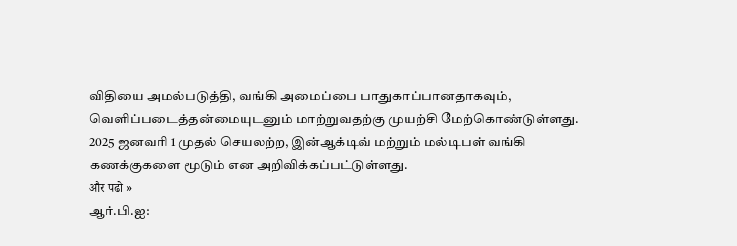விதியை அமல்படுத்தி, வங்கி அமைப்பை பாதுகாப்பானதாகவும், வெளிப்படைத்தன்மையுடனும் மாற்றுவதற்கு முயற்சி மேற்கொண்டுள்ளது. 2025 ஜனவரி 1 முதல் செயலற்ற, இன்ஆக்டிவ் மற்றும் மல்டிபள் வங்கி கணக்குகளை மூடும் என அறிவிக்கப்பட்டுள்ளது.
और पढो »
ஆர்.பி.ஐ: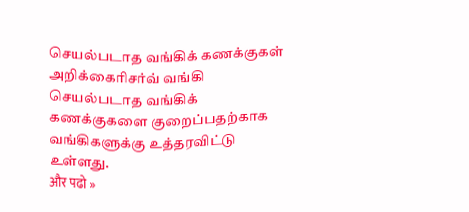செயல்படாத வங்கிக் கணக்குகள் அறிக்கைரிசர்வ் வங்கி செயல்படாத வங்கிக் கணக்குகளை குறைப்பதற்காக வங்கிகளுக்கு உத்தரவிட்டு உள்ளது.
और पढो »